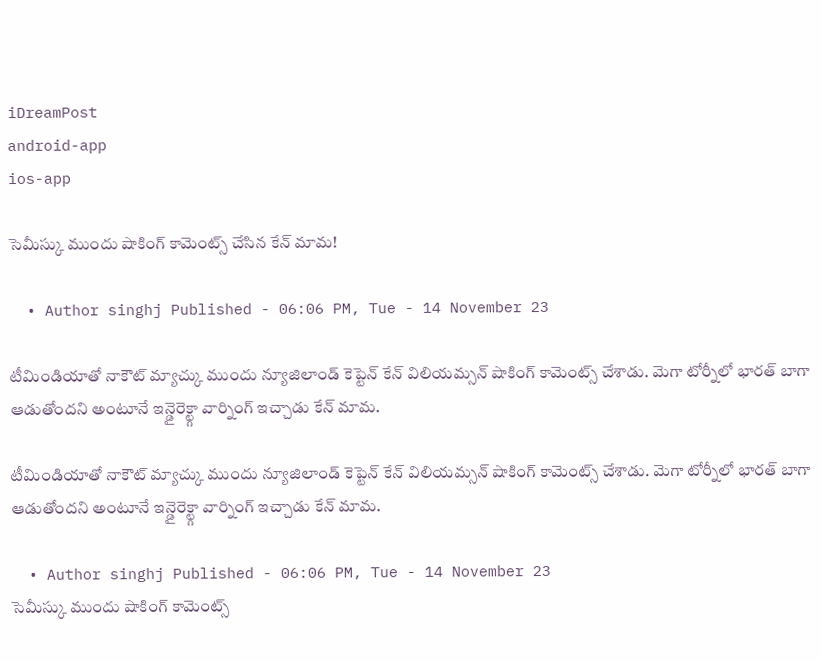iDreamPost
android-app
ios-app

సెమీస్కు ముందు షాకింగ్‌ కామెంట్స్‌ చేసిన కేన్‌ మామ!

  • Author singhj Published - 06:06 PM, Tue - 14 November 23

టీమిండియాతో నాకౌట్ మ్యాచ్కు ముందు న్యూజిలాండ్ కెప్టెన్ కేన్ విలియమ్సన్ షాకింగ్ కామెంట్స్ చేశాడు. మెగా టోర్నీలో భారత్ బాగా ఆడుతోందని అంటూనే ఇన్డైరెక్ట్గా వార్నింగ్ ఇచ్చాడు కేన్ మామ.

టీమిండియాతో నాకౌట్ మ్యాచ్కు ముందు న్యూజిలాండ్ కెప్టెన్ కేన్ విలియమ్సన్ షాకింగ్ కామెంట్స్ చేశాడు. మెగా టోర్నీలో భారత్ బాగా ఆడుతోందని అంటూనే ఇన్డైరెక్ట్గా వార్నింగ్ ఇచ్చాడు కేన్ మామ.

  • Author singhj Published - 06:06 PM, Tue - 14 November 23
సెమీస్కు ముందు షాకింగ్‌ కామెంట్స్‌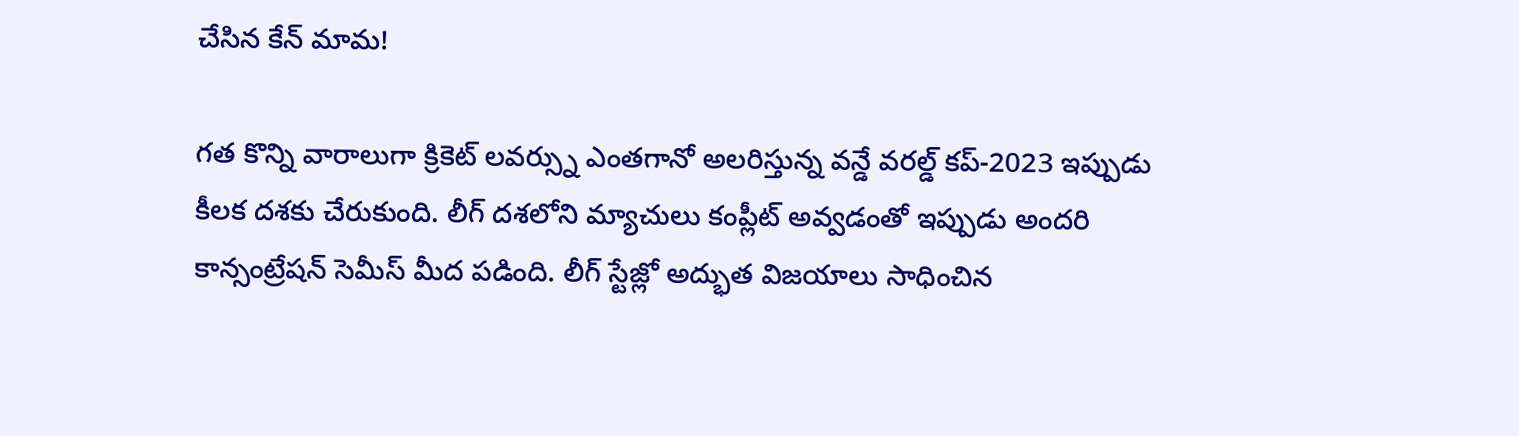చేసిన కేన్‌ మామ!

గత కొన్ని వారాలుగా క్రికెట్ లవర్స్ను ఎంతగానో అలరిస్తున్న వన్డే వరల్డ్ కప్-2023 ఇప్పుడు కీలక దశకు చేరుకుంది. లీగ్ దశలోని మ్యాచులు కంప్లీట్ అవ్వడంతో ఇప్పుడు అందరి కాన్సంట్రేషన్ సెమీస్ మీద పడింది. లీగ్ స్టేజ్లో అద్భుత విజయాలు సాధించిన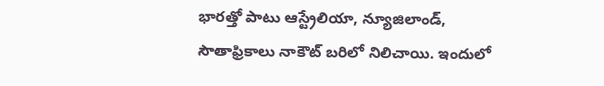భారత్తో పాటు ఆస్ట్రేలియా, న్యూజిలాండ్, సౌతాఫ్రికాలు నాకౌట్ బరిలో నిలిచాయి. ఇందులో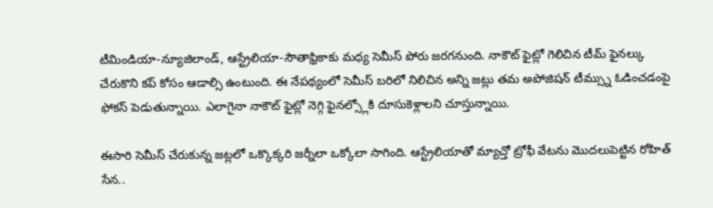టీమిండియా-న్యూజిలాండ్, ఆస్ట్రేలియా-సౌతాఫ్రికాకు మధ్య సెమీస్ పోరు జరగనుంది. నాకౌట్ ఫైట్లో గెలిచిన టీమ్ ఫైనల్కు చేరుకొని కప్ కోసం ఆడాల్సి ఉంటుంది. ఈ నేపథ్యంలో సెమీస్ బరిలో నిలిచిన అన్ని జట్లు తమ అపోజిషన్ టీమ్స్ను ఓడించడంపై ఫోకస్ పెడుతున్నాయి. ఎలాగైనా నాకౌట్ ఫైట్లో నెగ్గి ఫైనల్స్లోకి దూసుకెళ్లాలని చూస్తున్నాయి.

ఈసారి సెమీస్ చేరుకున్న జట్లలో ఒక్కొక్కరి జర్నీలా ఒక్కోలా సాగింది. ఆస్ట్రేలియాతో మ్యాచ్తో ట్రోఫీ వేటను మొదలుపెట్టిన రోహిత్ సేన..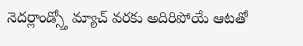నెదర్లాండ్స్తో మ్యాచ్ వరకు అదిరిపోయే ఆటతో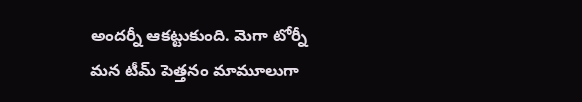అందర్నీ ఆకట్టుకుంది. మెగా టోర్నీ మన టీమ్ పెత్తనం మామూలుగా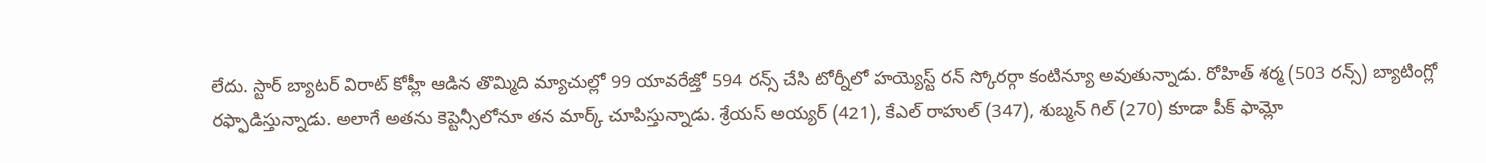లేదు. స్టార్ బ్యాటర్ విరాట్ కోహ్లీ ఆడిన తొమ్మిది మ్యాచుల్లో 99 యావరేజ్తో 594 రన్స్ చేసి టోర్నీలో హయ్యెస్ట్ రన్ స్కోరర్గా కంటిన్యూ అవుతున్నాడు. రోహిత్ శర్మ (503 రన్స్) బ్యాటింగ్లో రఫ్ఫాడిస్తున్నాడు. అలాగే అతను కెప్టెన్సీలోనూ తన మార్క్ చూపిస్తున్నాడు. శ్రేయస్ అయ్యర్ (421), కేఎల్ రాహుల్ (347), శుబ్మన్ గిల్ (270) కూడా పీక్ ఫామ్లో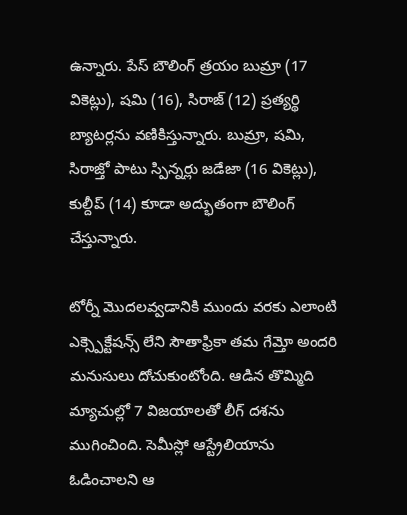ఉన్నారు. పేస్ బౌలింగ్ త్రయం బుమ్రా (17 వికెట్లు), షమి (16), సిరాజ్ (12) ప్రత్యర్థి బ్యాటర్లను వణికిస్తున్నారు. బుమ్రా, షమి, సిరాజ్తో పాటు స్పిన్నర్లు జడేజా (16 వికెట్లు), కుల్దీప్ (14) కూడా అద్భుతంగా బౌలింగ్ చేస్తున్నారు.

టోర్నీ మొదలవ్వడానికి ముందు వరకు ఎలాంటి ఎక్స్పెక్టేషన్స్ లేని సౌతాఫ్రికా తమ గేమ్తో అందరి మనుసులు దోచుకుంటోంది. ఆడిన తొమ్మిది మ్యాచుల్లో 7 విజయాలతో లీగ్ దశను ముగించింది. సెమీస్లో ఆస్ట్రేలియాను ఓడించాలని ఆ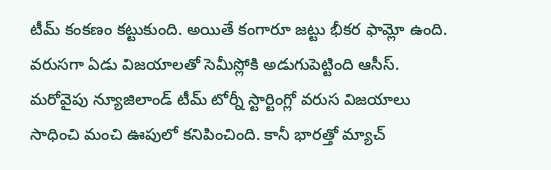టీమ్ కంకణం కట్టుకుంది. అయితే కంగారూ జట్టు భీకర ఫామ్లో ఉంది. వరుసగా ఏడు విజయాలతో సెమీస్లోకి అడుగుపెట్టింది ఆసీస్. మరోవైపు న్యూజిలాండ్ టీమ్ టోర్నీ స్టార్టింగ్లో వరుస విజయాలు సాధించి మంచి ఊపులో కనిపించింది. కానీ భారత్తో మ్యాచ్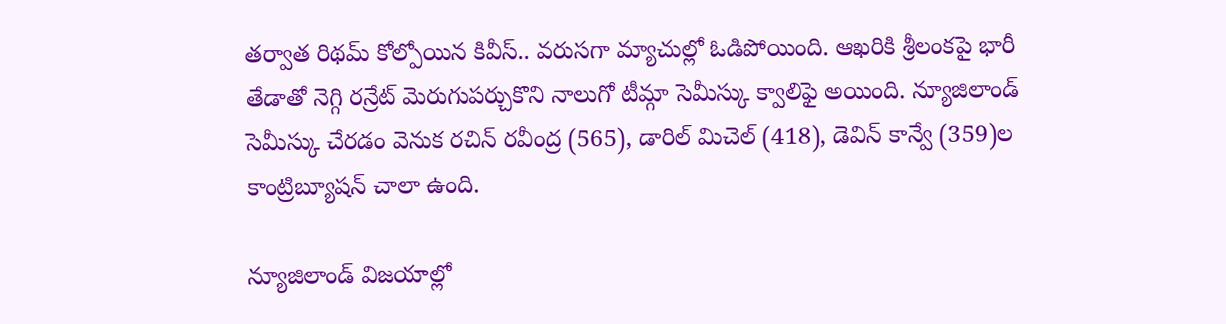తర్వాత రిథమ్ కోల్పోయిన కివీస్.. వరుసగా మ్యాచుల్లో ఓడిపోయింది. ఆఖరికి శ్రీలంకపై భారీ తేడాతో నెగ్గి రన్రేట్ మెరుగుపర్చుకొని నాలుగో టీమ్గా సెమీస్కు క్వాలిఫై అయింది. న్యూజిలాండ్ సెమీస్కు చేరడం వెనుక రచిన్ రవీంద్ర (565), డారిల్ మిచెల్ (418), డెవిన్ కాన్వే (359)ల కాంట్రిబ్యూషన్ చాలా ఉంది.

న్యూజిలాండ్ విజయాల్లో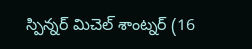స్పిన్నర్ మిచెల్ శాంట్నర్ (16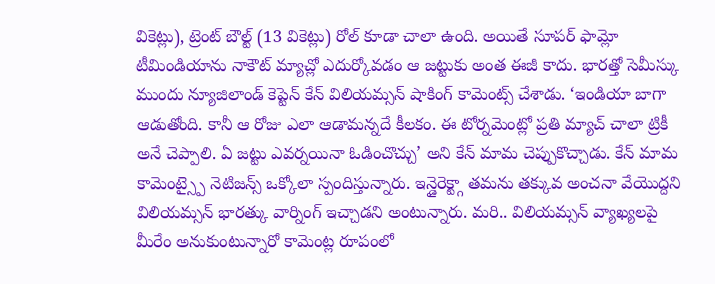వికెట్లు), ట్రెంట్ బౌల్ట్ (13 వికెట్లు) రోల్ కూడా చాలా ఉంది. అయితే సూపర్ ఫామ్లో టీమిండియాను నాకౌట్ మ్యాచ్లో ఎదుర్కోవడం ఆ జట్టుకు అంత ఈజీ కాదు. భారత్తో సెమీస్కు ముందు న్యూజిలాండ్ కెప్టెన్ కేన్ విలియమ్సన్ షాకింగ్ కామెంట్స్ చేశాడు. ‘ఇండియా బాగా ఆడుతోంది. కానీ ఆ రోజు ఎలా ఆడామన్నదే కీలకం. ఈ టోర్నమెంట్లో ప్రతి మ్యాచ్ చాలా ట్రికీ అనే చెప్పాలి. ఏ జట్టు ఎవర్నయినా ఓడించొచ్చు’ అని కేన్ మామ చెప్పుకొచ్చాడు. కేన్ మామ కామెంట్స్పై నెటిజన్స్ ఒక్కోలా స్పందిస్తున్నారు. ఇన్డైరెక్ట్గా తమను తక్కువ అంచనా వేయొద్దని విలియమ్సన్ భారత్కు వార్నింగ్ ఇచ్చాడని అంటున్నారు. మరి.. విలియమ్సన్ వ్యాఖ్యలపై మీరేం అనుకుంటున్నారో కామెంట్ల రూపంలో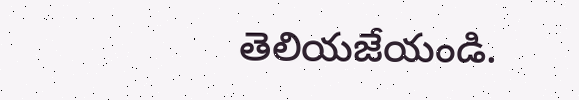తెలియజేయండి.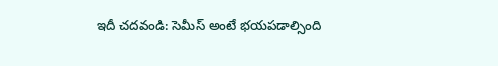ఇదీ చదవండి: సెమీస్ అంటే భయపడాల్సింది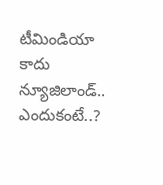టీమిండియా కాదు న్యూజిలాండ్.. ఎందుకంటే..?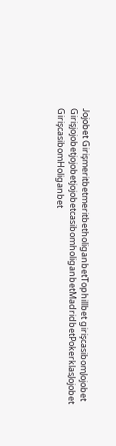Jojobet GirişmeritbetmeritbetholiganbetTophillbet girişcasibomJojobet GirişjojobetjojobetjojobetcasibomholiganbetMadridbetPokerklasJojobet GirişcasibomHoliganbet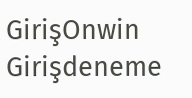GirişOnwin Girişdeneme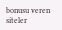bonusu veren siteler